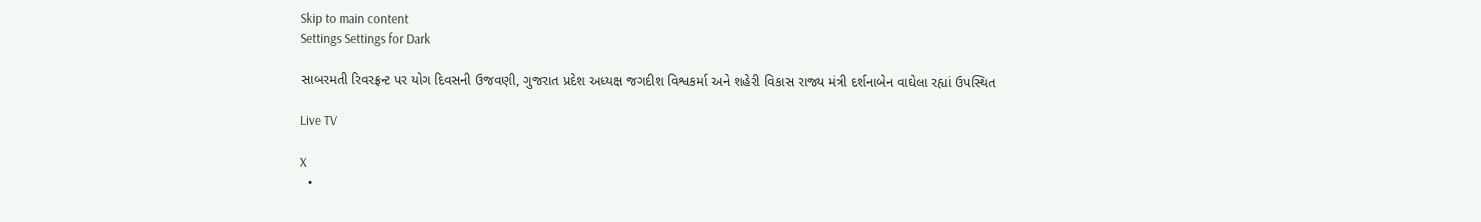Skip to main content
Settings Settings for Dark

સાબરમતી રિવરફ્રન્ટ પર યોગ દિવસની ઉજવણી, ગુજરાત પ્રદેશ અધ્યક્ષ જગદીશ વિશ્વકર્મા અને શહેરી વિકાસ રાજ્ય મંત્રી દર્શનાબેન વાઘેલા રહ્યાં ઉપસ્થિત

Live TV

X
  •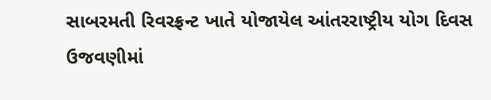સાબરમતી રિવરફ્રન્ટ ખાતે યોજાયેલ આંતરરાષ્ટ્રીય યોગ દિવસ ઉજવણીમાં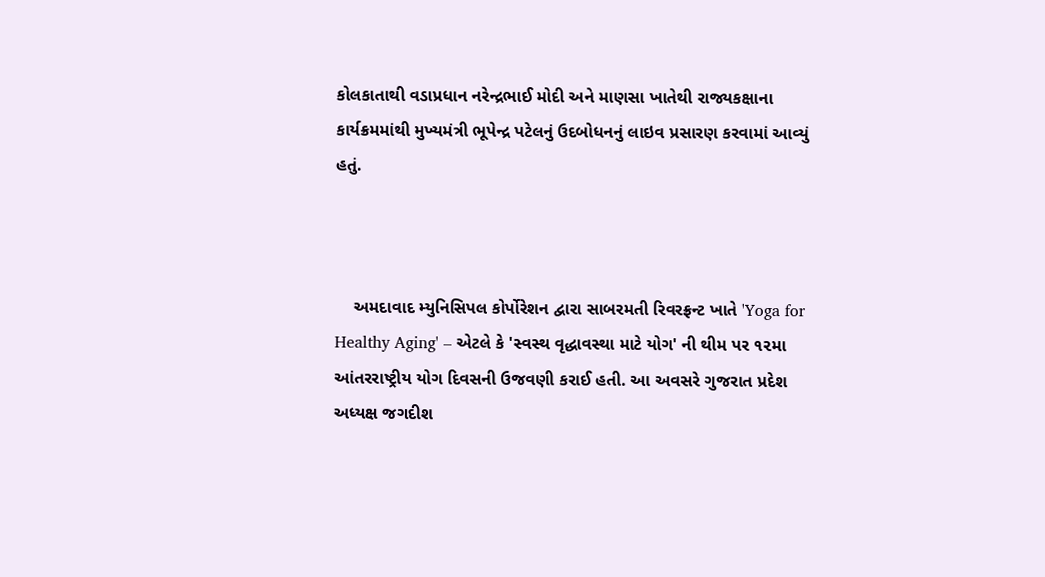કોલકાતાથી વડાપ્રધાન નરેન્દ્રભાઈ મોદી અને માણસા ખાતેથી રાજ્યકક્ષાના કાર્યક્રમમાંથી મુખ્યમંત્રી ભૂપેન્દ્ર પટેલનું ઉદબોધનનું લાઇવ પ્રસારણ કરવામાં આવ્યું હતું.



    અમદાવાદ મ્યુનિસિપલ કોર્પોરેશન દ્વારા સાબરમતી રિવરફ્રન્ટ ખાતે 'Yoga for Healthy Aging' – એટલે કે 'સ્વસ્થ વૃદ્ધાવસ્થા માટે યોગ' ની થીમ પર ૧૨મા આંતરરાષ્ટ્રીય યોગ દિવસની ઉજવણી કરાઈ હતી. આ અવસરે ગુજરાત પ્રદેશ અધ્યક્ષ જગદીશ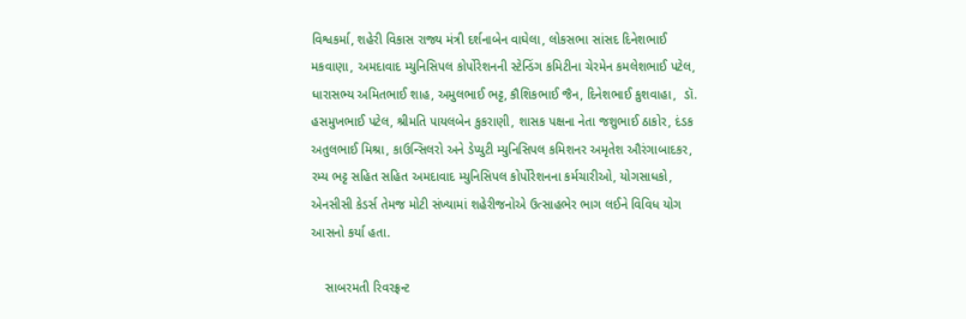વિશ્વકર્મા, શહેરી વિકાસ રાજ્ય મંત્રી દર્શનાબેન વાઘેલા, લોકસભા સાંસદ દિનેશભાઈ મકવાણા, અમદાવાદ મ્યુનિસિપલ કોર્પોરેશનની સ્ટેન્ડિંગ કમિટીના ચેરમેન કમલેશભાઈ પટેલ, ધારાસભ્ય અમિતભાઈ શાહ, અમુલભાઈ ભટ્ટ, કૌશિકભાઈ જૈન, દિનેશભાઈ કુશવાહા,  ડૉ. હસમુખભાઈ પટેલ, શ્રીમતિ પાયલબેન કુકરાણી, શાસક પક્ષના નેતા જશુભાઈ ઠાકોર, દંડક અતુલભાઈ મિશ્રા, કાઉન્સિલરો અને ડેપ્યુટી મ્યુનિસિપલ કમિશનર અમૃતેશ ઔરંગાબાદકર,  રમ્ય ભટ્ટ સહિત સહિત અમદાવાદ મ્યુનિસિપલ કોર્પોરેશનના કર્મચારીઓ, યોગસાધકો, એનસીસી કેડર્સ તેમજ મોટી સંખ્યામાં શહેરીજનોએ ઉત્સાહભેર ભાગ લઈને વિવિધ યોગ આસનો કર્યા હતા.

    સાબરમતી રિવરફ્રન્ટ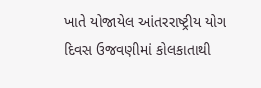ખાતે યોજાયેલ આંતરરાષ્ટ્રીય યોગ દિવસ ઉજવણીમાં કોલકાતાથી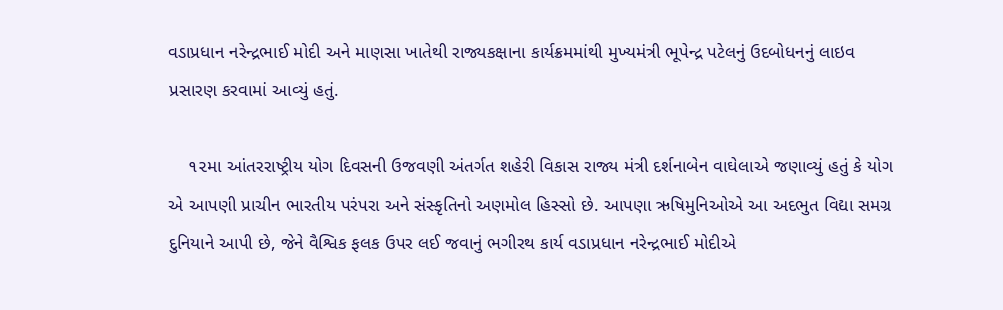વડાપ્રધાન નરેન્દ્રભાઈ મોદી અને માણસા ખાતેથી રાજ્યકક્ષાના કાર્યક્રમમાંથી મુખ્યમંત્રી ભૂપેન્દ્ર પટેલનું ઉદબોધનનું લાઇવ પ્રસારણ કરવામાં આવ્યું હતું.

    ૧૨મા આંતરરાષ્ટ્રીય યોગ દિવસની ઉજવણી અંતર્ગત શહેરી વિકાસ રાજ્ય મંત્રી દર્શનાબેન વાઘેલાએ જણાવ્યું હતું કે યોગ એ આપણી પ્રાચીન ભારતીય પરંપરા અને સંસ્કૃતિનો અણમોલ હિસ્સો છે. આપણા ઋષિમુનિઓએ આ અદભુત વિદ્યા સમગ્ર દુનિયાને આપી છે, જેને વૈશ્વિક ફલક ઉપર લઈ જવાનું ભગીરથ કાર્ય વડાપ્રધાન નરેન્દ્રભાઈ મોદીએ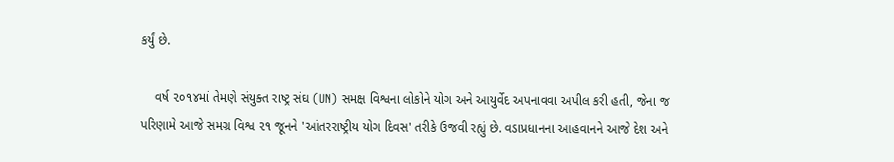કર્યું છે.

    વર્ષ ૨૦૧૪માં તેમણે સંયુક્ત રાષ્ટ્ર સંઘ (UN) સમક્ષ વિશ્વના લોકોને યોગ અને આયુર્વેદ અપનાવવા અપીલ કરી હતી, જેના જ પરિણામે આજે સમગ્ર વિશ્વ ૨૧ જૂનને 'આંતરરાષ્ટ્રીય યોગ દિવસ' તરીકે ઉજવી રહ્યું છે. વડાપ્રધાનના આહવાનને આજે દેશ અને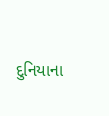દુનિયાના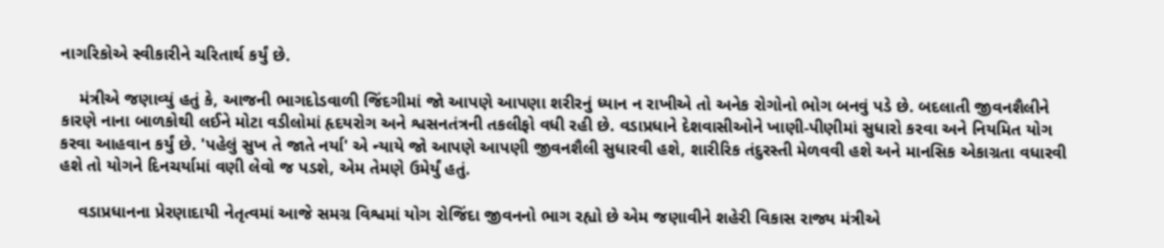નાગરિકોએ સ્વીકારીને ચરિતાર્થ કર્યું છે.

    મંત્રીએ જણાવ્યું હતું કે, આજની ભાગદોડવાળી જિંદગીમાં જો આપણે આપણા શરીરનું ધ્યાન ન રાખીએ તો અનેક રોગોનો ભોગ બનવું પડે છે. બદલાતી જીવનશૈલીને કારણે નાના બાળકોથી લઈને મોટા વડીલોમાં હૃદયરોગ અને શ્વસનતંત્રની તકલીફો વધી રહી છે. વડાપ્રધાને દેશવાસીઓને ખાણી-પીણીમાં સુધારો કરવા અને નિયમિત યોગ કરવા આહવાન કર્યું છે. 'પહેલું સુખ તે જાતે નર્યા' એ ન્યાયે જો આપણે આપણી જીવનશૈલી સુધારવી હશે, શારીરિક તંદુરસ્તી મેળવવી હશે અને માનસિક એકાગ્રતા વધારવી હશે તો યોગને દિનચર્યામાં વણી લેવો જ પડશે, એમ તેમણે ઉમેર્યું હતું.

    વડાપ્રધાનના પ્રેરણાદાયી નેતૃત્વમાં આજે સમગ્ર વિશ્વમાં યોગ રોજિંદા જીવનનો ભાગ રહ્યો છે એમ જણાવીને શહેરી વિકાસ રાજ્ય મંત્રીએ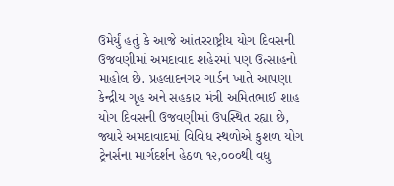ઉમેર્યું હતું કે આજે આંતરરાષ્ટ્રીય યોગ દિવસની ઉજવણીમાં અમદાવાદ શહેરમાં પણ ઉત્સાહનો માહોલ છે. પ્રહલાદનગર ગાર્ડન ખાતે આપણા કેન્દ્રીય ગૃહ અને સહકાર મંત્રી અમિતભાઈ શાહ યોગ દિવસની ઉજવણીમાં ઉપસ્થિત રહ્યા છે, જ્યારે અમદાવાદમાં વિવિધ સ્થળોએ કુશળ યોગ ટ્રેનર્સના માર્ગદર્શન હેઠળ ૧૨,૦૦૦થી વધુ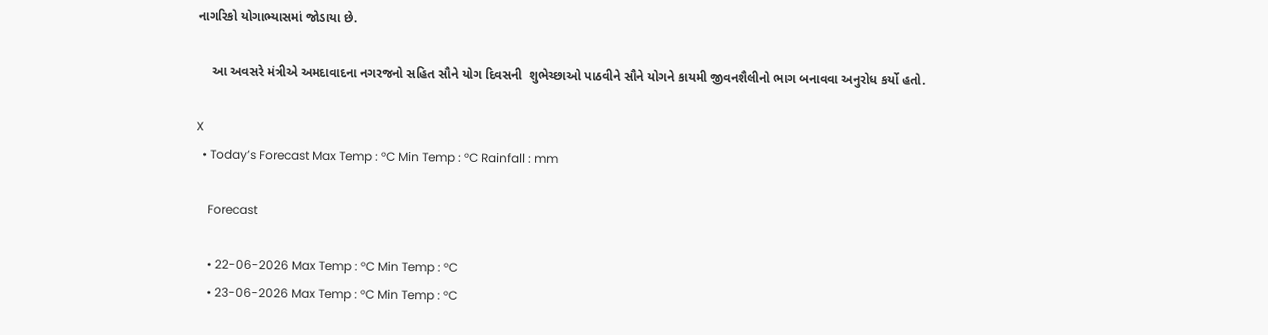નાગરિકો યોગાભ્યાસમાં જોડાયા છે.

    આ અવસરે મંત્રીએ અમદાવાદના નગરજનો સહિત સૌને યોગ દિવસની  શુભેચ્છાઓ પાઠવીને સૌને યોગને કાયમી જીવનશૈલીનો ભાગ બનાવવા અનુરોધ કર્યો હતો.

X
  • Today’s Forecast Max Temp : °C Min Temp : °C Rainfall : mm

    Forecast

    • 22-06-2026 Max Temp : °C Min Temp : °C
    • 23-06-2026 Max Temp : °C Min Temp : °C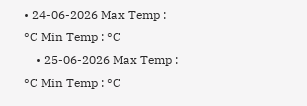• 24-06-2026 Max Temp : °C Min Temp : °C
    • 25-06-2026 Max Temp : °C Min Temp : °C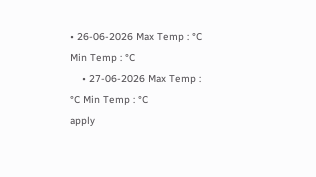• 26-06-2026 Max Temp : °C Min Temp : °C
    • 27-06-2026 Max Temp : °C Min Temp : °C
apply